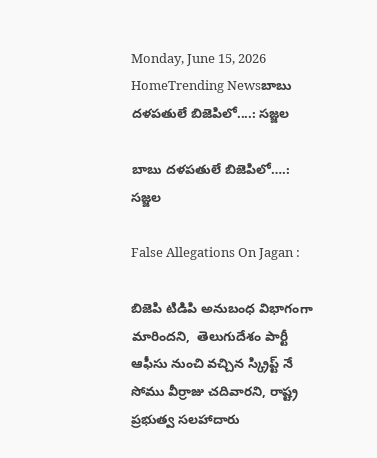Monday, June 15, 2026
HomeTrending Newsబాబు దళపతులే బిజెపిలో....: సజ్జల

బాబు దళపతులే బిజెపిలో….: సజ్జల

False Allegations On Jagan :

బిజెపి టిడిపి అనుబంధ విభాగంగా మారిందని,  తెలుగుదేశం పార్టీ ఆఫీసు నుంచి వచ్చిన స్క్రిప్ట్ నే సోము వీర్రాజు చదివారని, రాష్ట్ర ప్రభుత్వ సలహాదారు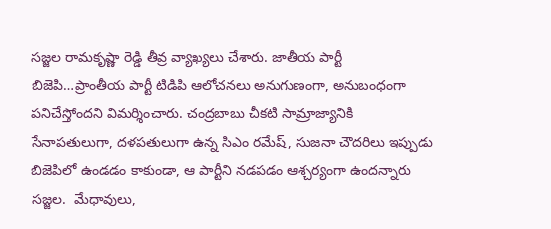సజ్జల రామకృష్ణా రెడ్డి తీవ్ర వ్యాఖ్యలు చేశారు. జాతీయ పార్టీ బిజెపి…ప్రాంతీయ పార్టీ టిడిపి ఆలోచనలు అనుగుణంగా, అనుబంధంగా పనిచేస్తోందని విమర్శించారు. చంద్రబాబు చీకటి సామ్రాజ్యానికి సేనాపతులుగా, దళపతులుగా ఉన్న సిఎం రమేష్, సుజనా చౌదరిలు ఇప్పుడు బిజెపిలో ఉండడం కాకుండా, ఆ పార్టీని నడపడం ఆశ్చర్యంగా ఉందన్నారు సజ్జల.  మేధావులు,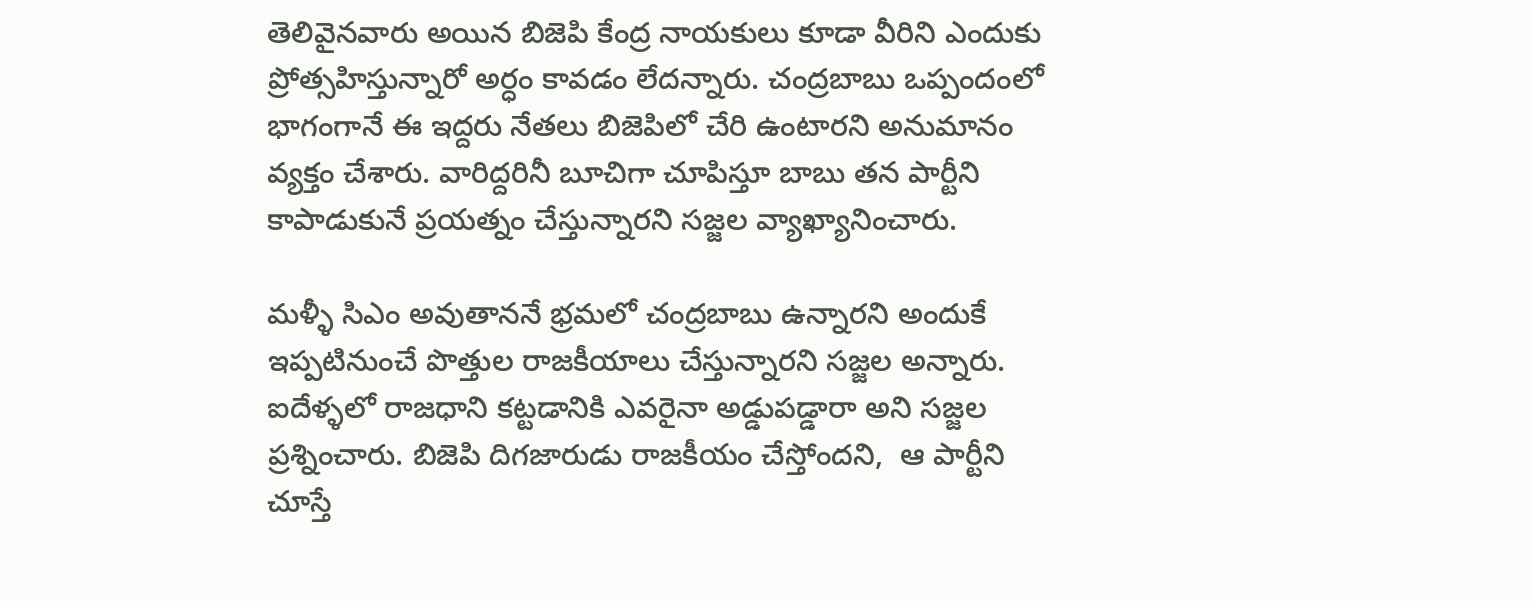తెలివైనవారు అయిన బిజెపి కేంద్ర నాయకులు కూడా వీరిని ఎందుకు ప్రోత్సహిస్తున్నారో అర్ధం కావడం లేదన్నారు. చంద్రబాబు ఒప్పందంలో భాగంగానే ఈ ఇద్దరు నేతలు బిజెపిలో చేరి ఉంటారని అనుమానం వ్యక్తం చేశారు. వారిద్దరినీ బూచిగా చూపిస్తూ బాబు తన పార్టీని కాపాడుకునే ప్రయత్నం చేస్తున్నారని సజ్జల వ్యాఖ్యానించారు.

మళ్ళీ సిఎం అవుతాననే భ్రమలో చంద్రబాబు ఉన్నారని అందుకే ఇప్పటినుంచే పొత్తుల రాజకీయాలు చేస్తున్నారని సజ్జల అన్నారు. ఐదేళ్ళలో రాజధాని కట్టడానికి ఎవరైనా అడ్డుపడ్డారా అని సజ్జల ప్రశ్నించారు. బిజెపి దిగజారుడు రాజకీయం చేస్తోందని,  ఆ పార్టీని చూస్తే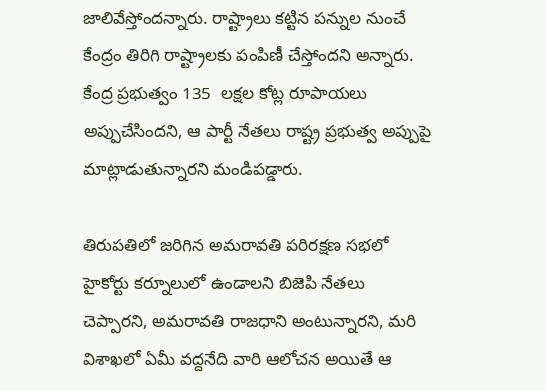జాలివేస్తోందన్నారు. రాష్ట్రాలు కట్టిన పన్నుల నుంచే కేంద్రం తిరిగి రాష్ట్రాలకు పంపిణీ చేస్తోందని అన్నారు. కేంద్ర ప్రభుత్వం 135  లక్షల కోట్ల రూపాయలు అప్పుచేసిందని, ఆ పార్టీ నేతలు రాష్ట్ర ప్రభుత్వ అప్పుపై మాట్లాడుతున్నారని మండిపడ్డారు.

తిరుపతిలో జరిగిన అమరావతి పరిరక్షణ సభలో హైకోర్టు కర్నూలులో ఉండాలని బిజెపి నేతలు చెప్పారని, అమరావతి రాజధాని అంటున్నారని, మరి విశాఖలో ఏమీ వద్దనేది వారి ఆలోచన అయితే ఆ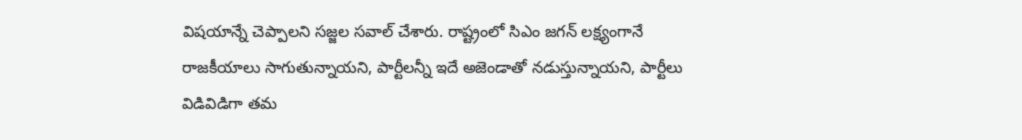విషయాన్నే చెప్పాలని సజ్జల సవాల్ చేశారు. రాష్ట్రంలో సిఎం జగన్ లక్ష్యంగానే రాజకీయాలు సాగుతున్నాయని, పార్టీలన్నీ ఇదే అజెండాతో నడుస్తున్నాయని, పార్టీలు విడివిడిగా తమ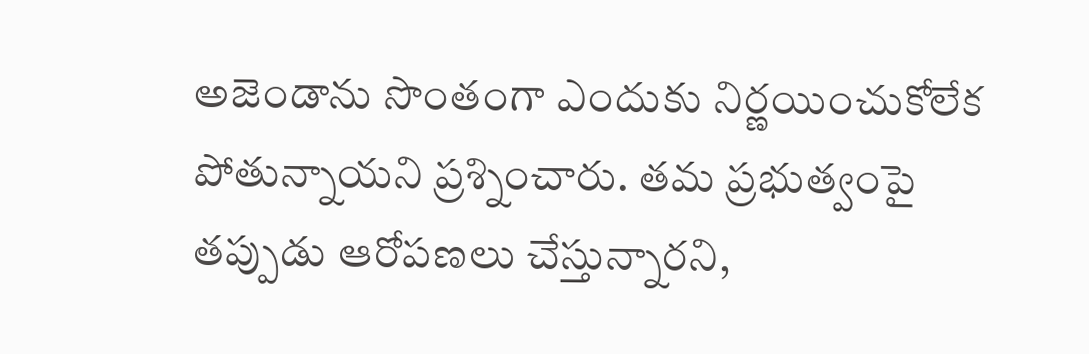అజెండాను సొంతంగా ఎందుకు నిర్ణయించుకోలేక పోతున్నాయని ప్రశ్నించారు. తమ ప్రభుత్వంపై తప్పుడు ఆరోపణలు చేస్తున్నారని,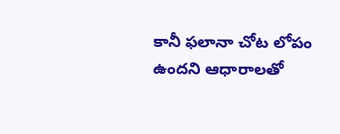కానీ ఫలానా చోట లోపం ఉందని ఆధారాలతో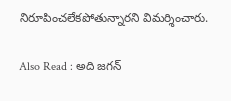నిరూపించలేకపోతున్నారని విమర్శించారు.

Also Read : అది జగన్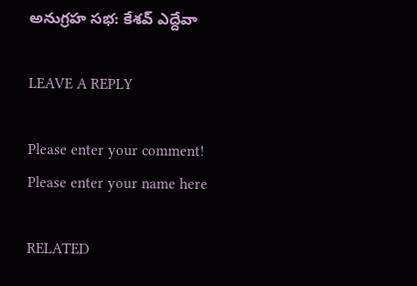అనుగ్రహ సభ: కేశవ్ ఎద్దేవా

LEAVE A REPLY

Please enter your comment!
Please enter your name here

RELATED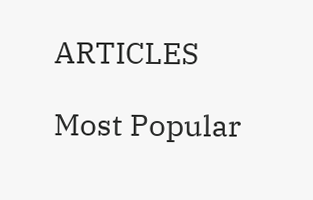ARTICLES

Most Popular